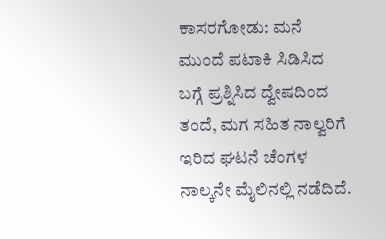ಕಾಸರಗೋಡು: ಮನೆ ಮುಂದೆ ಪಟಾಕಿ ಸಿಡಿಸಿದ ಬಗ್ಗೆ ಪ್ರಶ್ನಿಸಿದ ದ್ವೇಷದಿಂದ ತಂದೆ, ಮಗ ಸಹಿತ ನಾಲ್ವರಿಗೆ ಇರಿದ ಘಟನೆ ಚೆಂಗಳ ನಾಲ್ಕನೇ ಮೈಲಿನಲ್ಲಿ ನಡೆದಿದೆ.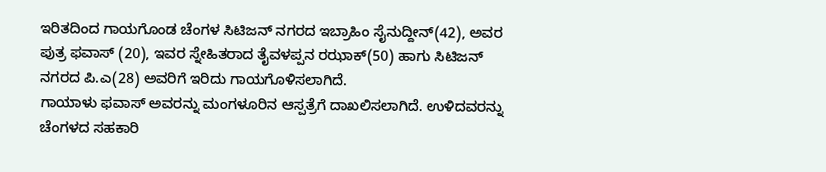ಇರಿತದಿಂದ ಗಾಯಗೊಂಡ ಚೆಂಗಳ ಸಿಟಿಜನ್ ನಗರದ ಇಬ್ರಾಹಿಂ ಸೈನುದ್ದೀನ್(42), ಅವರ ಪುತ್ರ ಫವಾಸ್ (20), ಇವರ ಸ್ನೇಹಿತರಾದ ತೈವಳಪ್ಪನ ರಝಾಕ್(50) ಹಾಗು ಸಿಟಿಜನ್ ನಗರದ ಪಿ.ಎ(28) ಅವರಿಗೆ ಇರಿದು ಗಾಯಗೊಳಿಸಲಾಗಿದೆ.
ಗಾಯಾಳು ಫವಾಸ್ ಅವರನ್ನು ಮಂಗಳೂರಿನ ಆಸ್ಪತ್ರೆಗೆ ದಾಖಲಿಸಲಾಗಿದೆ. ಉಳಿದವರನ್ನು ಚೆಂಗಳದ ಸಹಕಾರಿ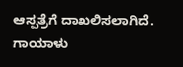ಆಸ್ಪತ್ರೆಗೆ ದಾಖಲಿಸಲಾಗಿದೆ.
ಗಾಯಾಳು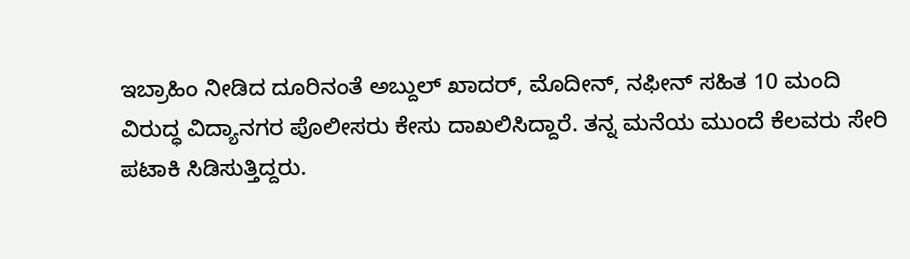ಇಬ್ರಾಹಿಂ ನೀಡಿದ ದೂರಿನಂತೆ ಅಬ್ದುಲ್ ಖಾದರ್, ಮೊದೀನ್, ನಫೀನ್ ಸಹಿತ 10 ಮಂದಿ ವಿರುದ್ಧ ವಿದ್ಯಾನಗರ ಪೊಲೀಸರು ಕೇಸು ದಾಖಲಿಸಿದ್ದಾರೆ. ತನ್ನ ಮನೆಯ ಮುಂದೆ ಕೆಲವರು ಸೇರಿ ಪಟಾಕಿ ಸಿಡಿಸುತ್ತಿದ್ದರು.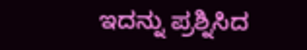ಇದನ್ನು ಪ್ರಶ್ನಿಸಿದ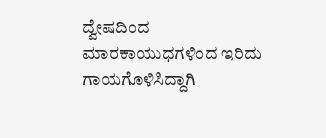ದ್ವೇಷದಿಂದ ಮಾರಕಾಯುಧಗಳಿಂದ ಇರಿದು ಗಾಯಗೊಳಿಸಿದ್ದಾಗಿ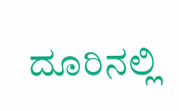ದೂರಿನಲ್ಲಿ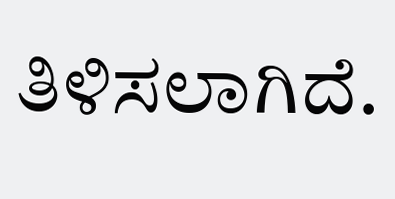ತಿಳಿಸಲಾಗಿದೆ.